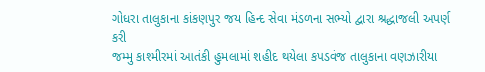ગોધરા તાલુકાના કાંકણપુર જય હિન્દ સેવા મંડળના સભ્યો દ્વારા શ્રદ્ધાજલી અપર્ણ કરી
જમ્મુ કાશ્મીરમાં આતંકી હુમલામાં શહીદ થયેલા કપડવંજ તાલુકાના વણઝારીયા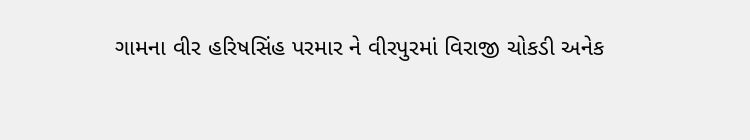ગામના વીર હરિષસિંહ પરમાર ને વીરપુરમાં વિરાજી ચોકડી અનેક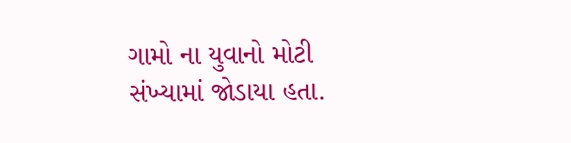ગામો ના યુવાનો મોટી સંખ્યામાં જોડાયા હતા.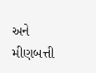અને મીણબત્તી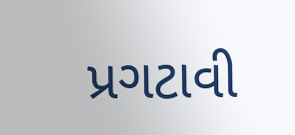પ્રગટાવી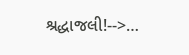શ્રદ્ધાજલી!-->…